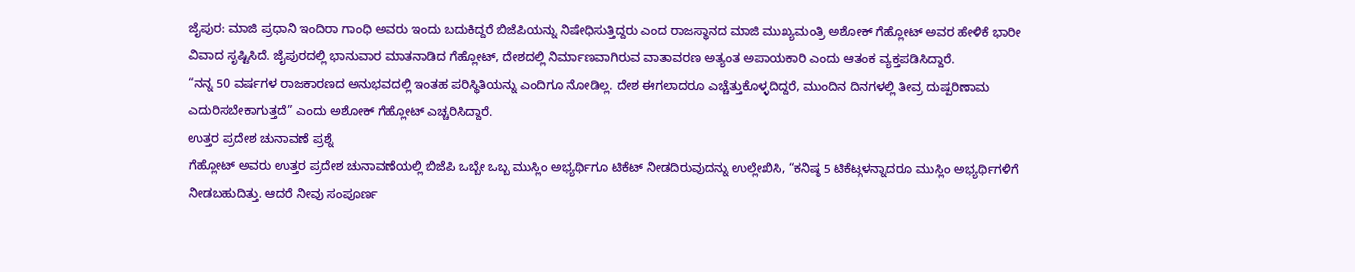ಜೈಪುರ: ಮಾಜಿ ಪ್ರಧಾನಿ ಇಂದಿರಾ ಗಾಂಧಿ ಅವರು ಇಂದು ಬದುಕಿದ್ದರೆ ಬಿಜೆಪಿಯನ್ನು ನಿಷೇಧಿಸುತ್ತಿದ್ದರು ಎಂದ ರಾಜಸ್ಥಾನದ ಮಾಜಿ ಮುಖ್ಯಮಂತ್ರಿ ಅಶೋಕ್ ಗೆಹ್ಲೋಟ್ ಅವರ ಹೇಳಿಕೆ ಭಾರೀ ವಿವಾದ ಸೃಷ್ಟಿಸಿದೆ. ಜೈಪುರದಲ್ಲಿ ಭಾನುವಾರ ಮಾತನಾಡಿದ ಗೆಹ್ಲೋಟ್, ದೇಶದಲ್ಲಿ ನಿರ್ಮಾಣವಾಗಿರುವ ವಾತಾವರಣ ಅತ್ಯಂತ ಅಪಾಯಕಾರಿ ಎಂದು ಆತಂಕ ವ್ಯಕ್ತಪಡಿಸಿದ್ದಾರೆ.
“ನನ್ನ 50 ವರ್ಷಗಳ ರಾಜಕಾರಣದ ಅನುಭವದಲ್ಲಿ ಇಂತಹ ಪರಿಸ್ಥಿತಿಯನ್ನು ಎಂದಿಗೂ ನೋಡಿಲ್ಲ. ದೇಶ ಈಗಲಾದರೂ ಎಚ್ಚೆತ್ತುಕೊಳ್ಳದಿದ್ದರೆ, ಮುಂದಿನ ದಿನಗಳಲ್ಲಿ ತೀವ್ರ ದುಷ್ಪರಿಣಾಮ ಎದುರಿಸಬೇಕಾಗುತ್ತದೆ” ಎಂದು ಅಶೋಕ್ ಗೆಹ್ಲೋಟ್ ಎಚ್ಚರಿಸಿದ್ದಾರೆ.
ಉತ್ತರ ಪ್ರದೇಶ ಚುನಾವಣೆ ಪ್ರಶ್ನೆ
ಗೆಹ್ಲೋಟ್ ಅವರು ಉತ್ತರ ಪ್ರದೇಶ ಚುನಾವಣೆಯಲ್ಲಿ ಬಿಜೆಪಿ ಒಬ್ಬೇ ಒಬ್ಬ ಮುಸ್ಲಿಂ ಅಭ್ಯರ್ಥಿಗೂ ಟಿಕೆಟ್ ನೀಡದಿರುವುದನ್ನು ಉಲ್ಲೇಖಿಸಿ, “ಕನಿಷ್ಠ 5 ಟಿಕೆಟ್ಗಳನ್ನಾದರೂ ಮುಸ್ಲಿಂ ಅಭ್ಯರ್ಥಿಗಳಿಗೆ ನೀಡಬಹುದಿತ್ತು. ಆದರೆ ನೀವು ಸಂಪೂರ್ಣ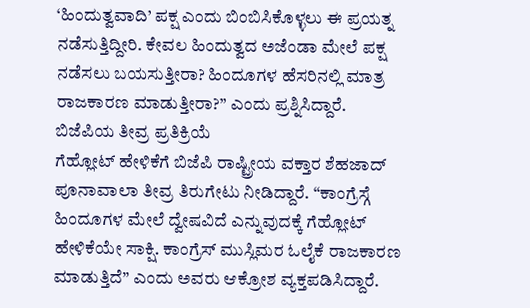‘ಹಿಂದುತ್ವವಾದಿ’ ಪಕ್ಷ ಎಂದು ಬಿಂಬಿಸಿಕೊಳ್ಳಲು ಈ ಪ್ರಯತ್ನ ನಡೆಸುತ್ತಿದ್ದೀರಿ. ಕೇವಲ ಹಿಂದುತ್ವದ ಅಜೆಂಡಾ ಮೇಲೆ ಪಕ್ಷ ನಡೆಸಲು ಬಯಸುತ್ತೀರಾ? ಹಿಂದೂಗಳ ಹೆಸರಿನಲ್ಲಿ ಮಾತ್ರ ರಾಜಕಾರಣ ಮಾಡುತ್ತೀರಾ?” ಎಂದು ಪ್ರಶ್ನಿಸಿದ್ದಾರೆ.
ಬಿಜೆಪಿಯ ತೀವ್ರ ಪ್ರತಿಕ್ರಿಯೆ
ಗೆಹ್ಲೋಟ್ ಹೇಳಿಕೆಗೆ ಬಿಜೆಪಿ ರಾಷ್ಟ್ರೀಯ ವಕ್ತಾರ ಶೆಹಜಾದ್ ಪೂನಾವಾಲಾ ತೀವ್ರ ತಿರುಗೇಟು ನೀಡಿದ್ದಾರೆ. “ಕಾಂಗ್ರೆಸ್ಗೆ ಹಿಂದೂಗಳ ಮೇಲೆ ದ್ವೇಷವಿದೆ ಎನ್ನುವುದಕ್ಕೆ ಗೆಹ್ಲೋಟ್ ಹೇಳಿಕೆಯೇ ಸಾಕ್ಷಿ. ಕಾಂಗ್ರೆಸ್ ಮುಸ್ಲಿಮರ ಓಲೈಕೆ ರಾಜಕಾರಣ ಮಾಡುತ್ತಿದೆ” ಎಂದು ಅವರು ಆಕ್ರೋಶ ವ್ಯಕ್ತಪಡಿಸಿದ್ದಾರೆ.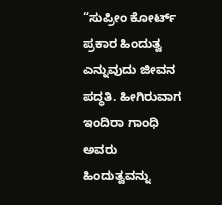“ಸುಪ್ರೀಂ ಕೋರ್ಟ್ ಪ್ರಕಾರ ಹಿಂದುತ್ವ ಎನ್ನುವುದು ಜೀವನ ಪದ್ಧತಿ. ಹೀಗಿರುವಾಗ ಇಂದಿರಾ ಗಾಂಧಿ ಅವರು ಹಿಂದುತ್ವವನ್ನು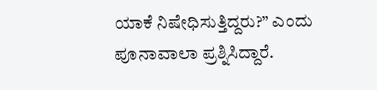ಯಾಕೆ ನಿಷೇಧಿಸುತ್ತಿದ್ದರು?” ಎಂದು ಪೂನಾವಾಲಾ ಪ್ರಶ್ನಿಸಿದ್ದಾರೆ.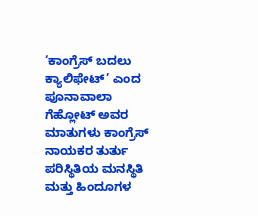‘ಕಾಂಗ್ರೆಸ್ ಬದಲು ಕ್ಯಾಲಿಫೇಟ್’ ಎಂದ ಪೂನಾವಾಲಾ
ಗೆಹ್ಲೋಟ್ ಅವರ ಮಾತುಗಳು ಕಾಂಗ್ರೆಸ್ ನಾಯಕರ ತುರ್ತು ಪರಿಸ್ಥಿತಿಯ ಮನಸ್ಥಿತಿ ಮತ್ತು ಹಿಂದೂಗಳ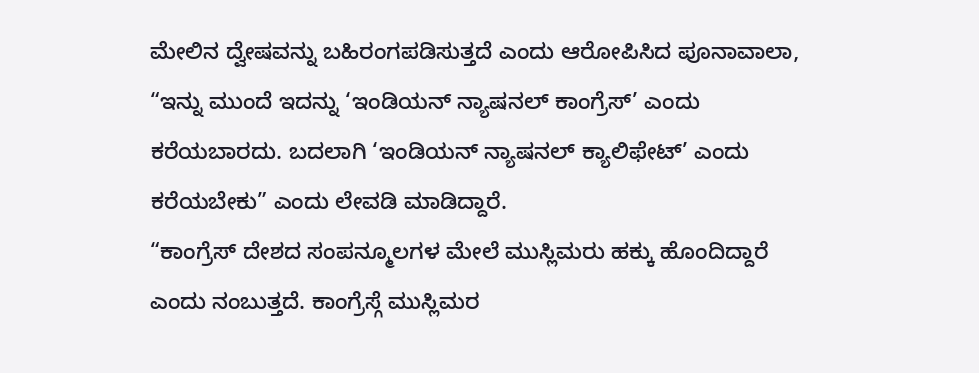ಮೇಲಿನ ದ್ವೇಷವನ್ನು ಬಹಿರಂಗಪಡಿಸುತ್ತದೆ ಎಂದು ಆರೋಪಿಸಿದ ಪೂನಾವಾಲಾ, “ಇನ್ನು ಮುಂದೆ ಇದನ್ನು ‘ಇಂಡಿಯನ್ ನ್ಯಾಷನಲ್ ಕಾಂಗ್ರೆಸ್’ ಎಂದು ಕರೆಯಬಾರದು. ಬದಲಾಗಿ ‘ಇಂಡಿಯನ್ ನ್ಯಾಷನಲ್ ಕ್ಯಾಲಿಫೇಟ್’ ಎಂದು ಕರೆಯಬೇಕು” ಎಂದು ಲೇವಡಿ ಮಾಡಿದ್ದಾರೆ.
“ಕಾಂಗ್ರೆಸ್ ದೇಶದ ಸಂಪನ್ಮೂಲಗಳ ಮೇಲೆ ಮುಸ್ಲಿಮರು ಹಕ್ಕು ಹೊಂದಿದ್ದಾರೆ ಎಂದು ನಂಬುತ್ತದೆ. ಕಾಂಗ್ರೆಸ್ಗೆ ಮುಸ್ಲಿಮರ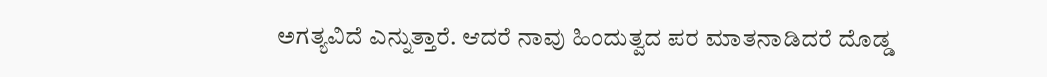ಅಗತ್ಯವಿದೆ ಎನ್ನುತ್ತಾರೆ. ಆದರೆ ನಾವು ಹಿಂದುತ್ವದ ಪರ ಮಾತನಾಡಿದರೆ ದೊಡ್ಡ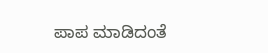ಪಾಪ ಮಾಡಿದಂತೆ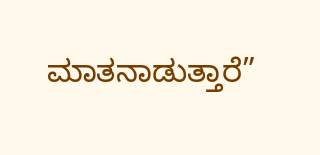ಮಾತನಾಡುತ್ತಾರೆ”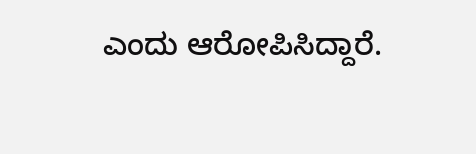ಎಂದು ಆರೋಪಿಸಿದ್ದಾರೆ.